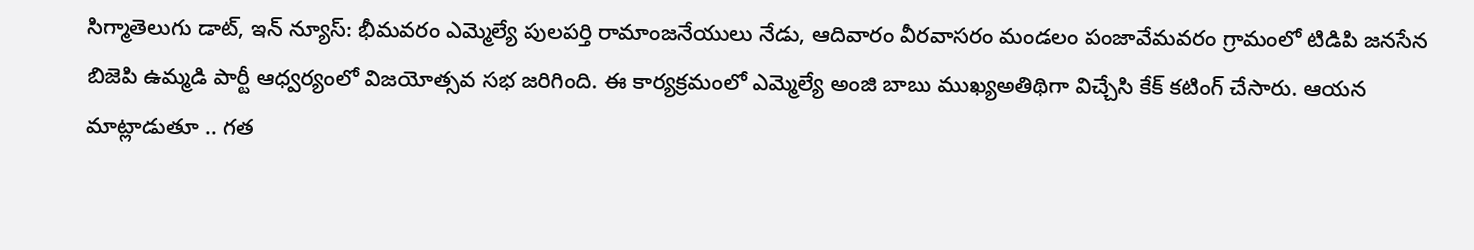సిగ్మాతెలుగు డాట్, ఇన్ న్యూస్: భీమవరం ఎమ్మెల్యే పులపర్తి రామాంజనేయులు నేడు, ఆదివారం వీరవాసరం మండలం పంజావేమవరం గ్రామంలో టిడిపి జనసేన బిజెపి ఉమ్మడి పార్టీ ఆధ్వర్యంలో విజయోత్సవ సభ జరిగింది. ఈ కార్యక్రమంలో ఎమ్మెల్యే అంజి బాబు ముఖ్యఅతిథిగా విచ్చేసి కేక్ కటింగ్ చేసారు. ఆయన మాట్లాడుతూ .. గత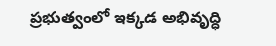ప్రభుత్వంలో ఇక్కడ అభివృద్ధి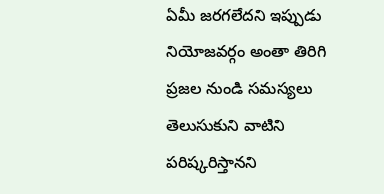ఏమీ జరగలేదని ఇప్పుడు నియోజవర్గం అంతా తిరిగి ప్రజల నుండి సమస్యలు తెలుసుకుని వాటిని పరిష్కరిస్తానని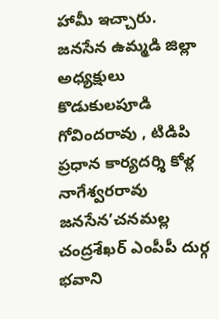హామీ ఇచ్చారు. జనసేన ఉమ్మడి జిల్లా అధ్యక్షులు కొడుకులపూడి గోవిందరావు , టిడిపి ప్రధాన కార్యదర్శి కోళ్ల నాగేశ్వరరావు జనసేన’చనమల్ల చంద్రశేఖర్ ఎంపీపీ దుర్గ భవాని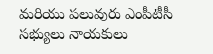మరియు పలువురు ఎంపీటీసీ సభ్యులు నాయకులు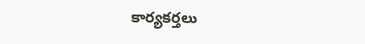కార్యకర్తలు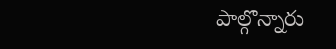పాల్గొన్నారు